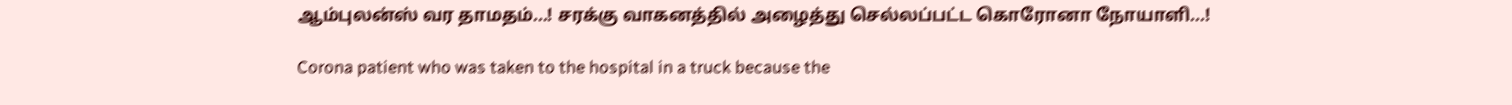ஆம்புலன்ஸ் வர தாமதம்...! சரக்கு வாகனத்தில் அழைத்து செல்லப்பட்ட கொரோனா நோயாளி...!

Corona patient who was taken to the hospital in a truck because the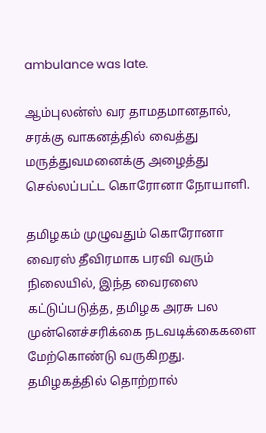ambulance was late.

ஆம்புலன்ஸ் வர தாமதமானதால், சரக்கு வாகனத்தில் வைத்து மருத்துவமனைக்கு அழைத்து செல்லப்பட்ட கொரோனா நோயாளி.

தமிழகம் முழுவதும் கொரோனா வைரஸ் தீவிரமாக பரவி வரும் நிலையில், இந்த வைரஸை கட்டுப்படுத்த, தமிழக அரசு பல முன்னெச்சரிக்கை நடவடிக்கைகளை மேற்கொண்டு வருகிறது. தமிழகத்தில் தொற்றால்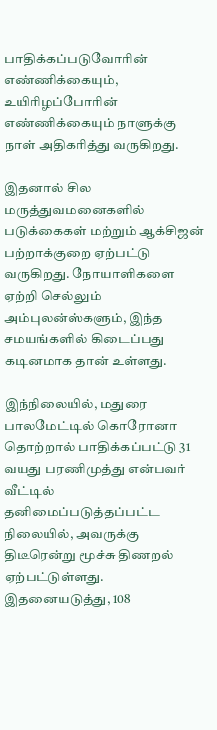பாதிக்கப்படுவோரின் எண்ணிக்கையும், உயிரிழப்போரின் எண்ணிக்கையும் நாளுக்கு நாள் அதிகரித்து வருகிறது.

இதனால் சில மருத்துவமனைகளில் படுக்கைகள் மற்றும் ஆக்சிஜன் பற்றாக்குறை ஏற்பட்டு வருகிறது. நோயாளிகளை ஏற்றி செல்லும் அம்புலன்ஸ்களும், இந்த சமயங்களில் கிடைப்பது கடினமாக தான் உள்ளது.

இந்நிலையில், மதுரை பாலமேட்டில் கொரோனா தொற்றால் பாதிக்கப்பட்டு 31 வயது பரணிமுத்து என்பவர் வீட்டில் தனிமைப்படுத்தப்பட்ட நிலையில், அவருக்கு திடீரென்று மூச்சு திணறல் ஏற்பட்டுள்ளது. இதனையடுத்து, 108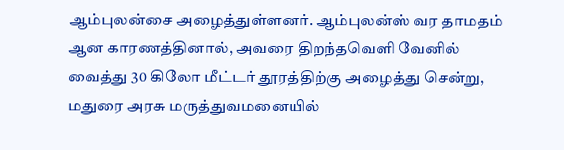ஆம்புலன்சை அழைத்துள்ளனர். ஆம்புலன்ஸ் வர தாமதம் ஆன காரணத்தினால், அவரை திறந்தவெளி வேனில் வைத்து 30 கிலோ மீட்டர் தூரத்திற்கு அழைத்து சென்று, மதுரை அரசு மருத்துவமனையில்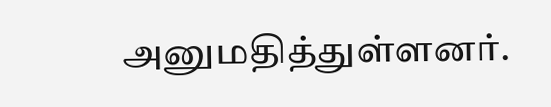அனுமதித்துள்ளனர்.